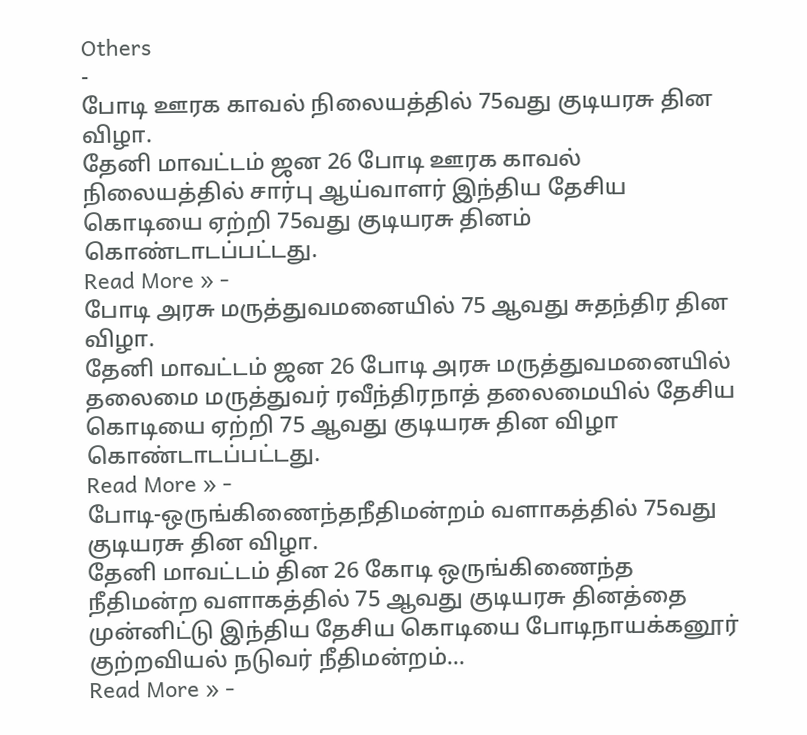Others
-
போடி ஊரக காவல் நிலையத்தில் 75வது குடியரசு தின விழா.
தேனி மாவட்டம் ஜன 26 போடி ஊரக காவல் நிலையத்தில் சார்பு ஆய்வாளர் இந்திய தேசிய கொடியை ஏற்றி 75வது குடியரசு தினம் கொண்டாடப்பட்டது.
Read More » -
போடி அரசு மருத்துவமனையில் 75 ஆவது சுதந்திர தின விழா.
தேனி மாவட்டம் ஜன 26 போடி அரசு மருத்துவமனையில் தலைமை மருத்துவர் ரவீந்திரநாத் தலைமையில் தேசிய கொடியை ஏற்றி 75 ஆவது குடியரசு தின விழா கொண்டாடப்பட்டது.
Read More » -
போடி-ஒருங்கிணைந்தநீதிமன்றம் வளாகத்தில் 75வது குடியரசு தின விழா.
தேனி மாவட்டம் தின 26 கோடி ஒருங்கிணைந்த நீதிமன்ற வளாகத்தில் 75 ஆவது குடியரசு தினத்தை முன்னிட்டு இந்திய தேசிய கொடியை போடிநாயக்கனூர் குற்றவியல் நடுவர் நீதிமன்றம்…
Read More » -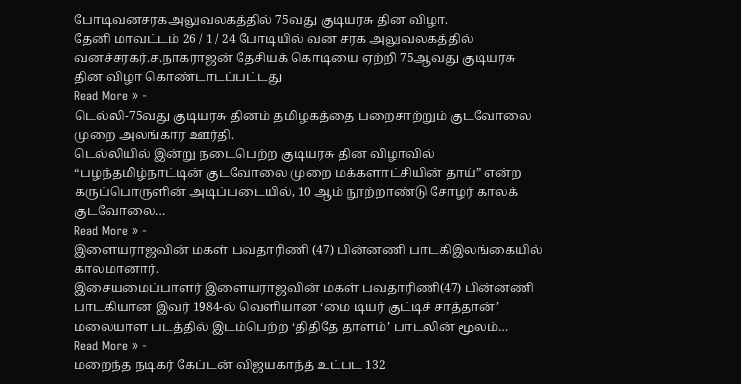போடிவனசரகஅலுவலகத்தில் 75வது குடியரசு தின விழா.
தேனி மாவட்டம் 26 / 1 / 24 போடியில் வன சரக அலுவலகத்தில் வனச்சரகர்.ச.நாகராஜன் தேசியக் கொடியை ஏற்றி 75ஆவது குடியரசு தின விழா கொண்டாடப்பட்டது
Read More » -
டெல்லி-75வது குடியரசு தினம் தமிழகத்தை பறைசாற்றும் குடவோலை முறை அலங்கார ஊர்தி.
டெல்லியில் இன்று நடைபெற்ற குடியரசு தின விழாவில் “பழந்தமிழ்நாட்டின் குடவோலை முறை மக்களாட்சியின் தாய்” என்ற கருப்பொருளின் அடிப்படையில், 10 ஆம் நூற்றாண்டு சோழர் காலக் குடவோலை…
Read More » -
இளையராஜவின் மகள் பவதாரிணி (47) பின்னணி பாடகிஇலங்கையில் காலமானார்.
இசையமைப்பாளர் இளையராஜவின் மகள் பவதாரிணி(47) பின்னணி பாடகியான இவர் 1984-ல் வெளியான ‘மை டியர் குட்டிச் சாத்தான்’ மலையாள படத்தில் இடம்பெற்ற ‘திதிதே தாளம்’ பாடலின் மூலம்…
Read More » -
மறைந்த நடிகர் கேப்டன் விஜயகாந்த் உட்பட 132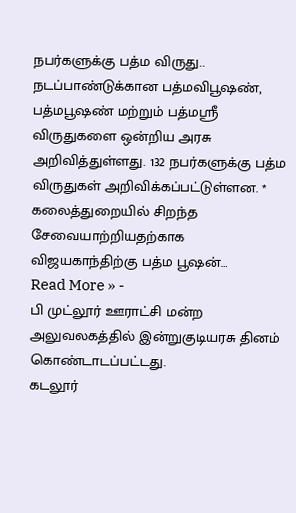நபர்களுக்கு பத்ம விருது..
நடப்பாண்டுக்கான பத்மவிபூஷண், பத்மபூஷண் மற்றும் பத்மஸ்ரீ விருதுகளை ஒன்றிய அரசு அறிவித்துள்ளது. 132 நபர்களுக்கு பத்ம விருதுகள் அறிவிக்கப்பட்டுள்ளன. * கலைத்துறையில் சிறந்த சேவையாற்றியதற்காக விஜயகாந்திற்கு பத்ம பூஷன்…
Read More » -
பி முட்லூர் ஊராட்சி மன்ற அலுவலகத்தில் இன்றுகுடியரசு தினம் கொண்டாடப்பட்டது.
கடலூர்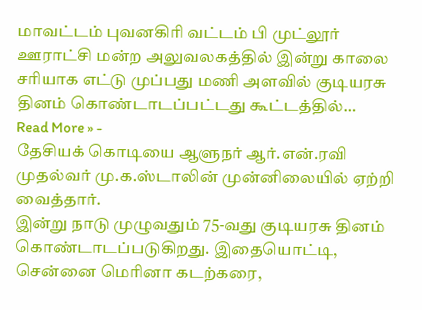மாவட்டம் புவனகிரி வட்டம் பி முட்லூர் ஊராட்சி மன்ற அலுவலகத்தில் இன்று காலை சரியாக எட்டு முப்பது மணி அளவில் குடியரசு தினம் கொண்டாடப்பட்டது கூட்டத்தில்…
Read More » -
தேசியக் கொடியை ஆளுநர் ஆர்.என்.ரவி முதல்வர் மு.க.ஸ்டாலின் முன்னிலையில் ஏற்றி வைத்தார்.
இன்று நாடு முழுவதும் 75-வது குடியரசு தினம் கொண்டாடப்படுகிறது. இதையொட்டி, சென்னை மெரினா கடற்கரை,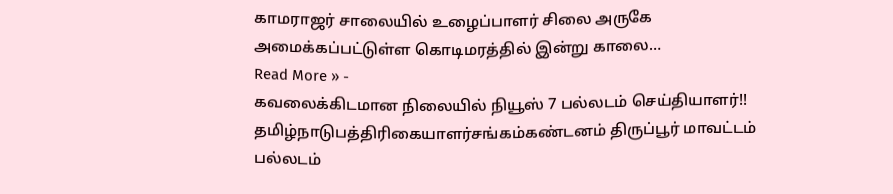காமராஜர் சாலையில் உழைப்பாளர் சிலை அருகே அமைக்கப்பட்டுள்ள கொடிமரத்தில் இன்று காலை…
Read More » -
கவலைக்கிடமான நிலையில் நியூஸ் 7 பல்லடம் செய்தியாளர்!!
தமிழ்நாடுபத்திரிகையாளர்சங்கம்கண்டனம் திருப்பூர் மாவட்டம் பல்லடம்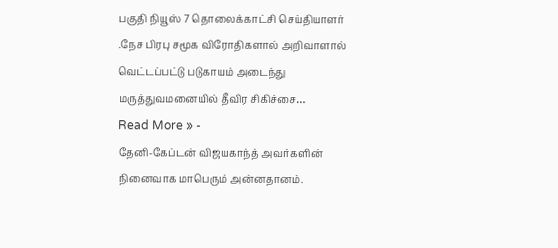பகுதி நியூஸ் 7 தொலைக்காட்சி செய்தியாளர் .நேச பிரபு சமூக விரோதிகளால் அறிவாளால் வெட்டப்பட்டு படுகாயம் அடைந்து மருத்துவமனையில் தீவிர சிகிச்சை…
Read More » -
தேனி-கேப்டன் விஜயகாந்த் அவர்களின் நினைவாக மாபெரும் அன்னதானம்.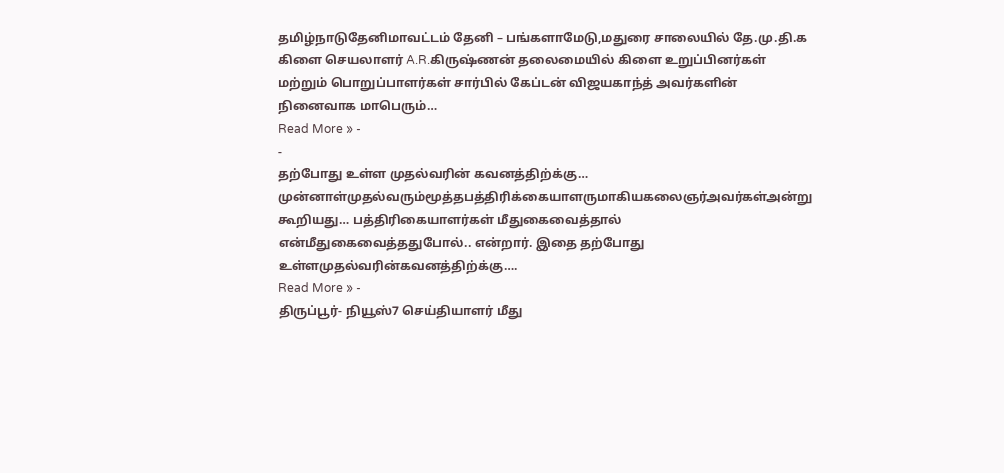தமிழ்நாடுதேனிமாவட்டம் தேனி – பங்களாமேடு,மதுரை சாலையில் தே.மு.தி.க கிளை செயலாளர் A.R.கிருஷ்ணன் தலைமையில் கிளை உறுப்பினர்கள் மற்றும் பொறுப்பாளர்கள் சார்பில் கேப்டன் விஜயகாந்த் அவர்களின் நினைவாக மாபெரும்…
Read More » -
-
தற்போது உள்ள முதல்வரின் கவனத்திற்க்கு…
முன்னாள்முதல்வரும்மூத்தபத்திரிக்கையாளருமாகியகலைஞர்அவர்கள்அன்று கூறியது… பத்திரிகையாளர்கள் மீதுகைவைத்தால் என்மீதுகைவைத்ததுபோல்.. என்றார். இதை தற்போது உள்ளமுதல்வரின்கவனத்திற்க்கு….
Read More » -
திருப்பூர்- நியூஸ்7 செய்தியாளர் மீது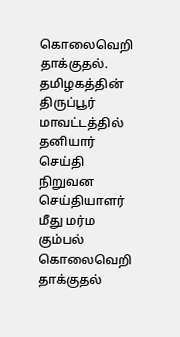கொலைவெறி தாக்குதல்.
தமிழகத்தின் திருப்பூர் மாவட்டத்தில் தனியார் செய்தி நிறுவன செய்தியாளர் மீது மர்ம கும்பல் கொலைவெறி தாக்குதல்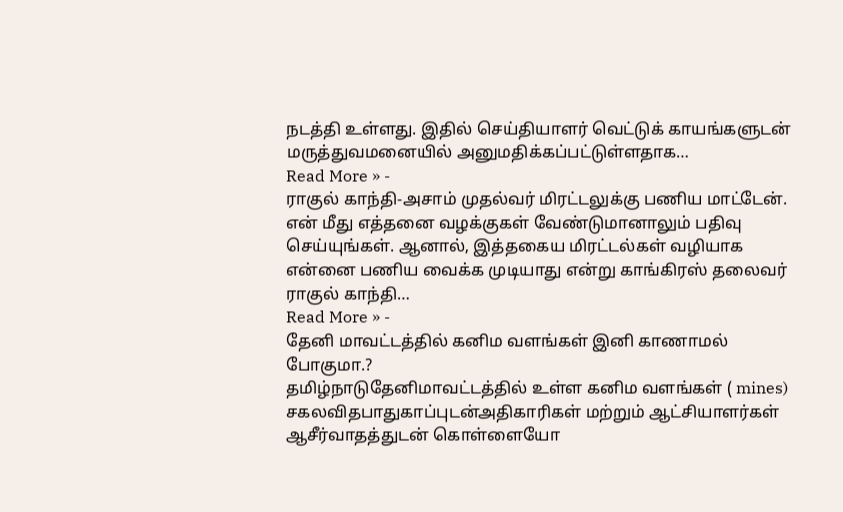நடத்தி உள்ளது. இதில் செய்தியாளர் வெட்டுக் காயங்களுடன் மருத்துவமனையில் அனுமதிக்கப்பட்டுள்ளதாக…
Read More » -
ராகுல் காந்தி-அசாம் முதல்வர் மிரட்டலுக்கு பணிய மாட்டேன்.
என் மீது எத்தனை வழக்குகள் வேண்டுமானாலும் பதிவு செய்யுங்கள். ஆனால், இத்தகைய மிரட்டல்கள் வழியாக என்னை பணிய வைக்க முடியாது என்று காங்கிரஸ் தலைவர் ராகுல் காந்தி…
Read More » -
தேனி மாவட்டத்தில் கனிம வளங்கள் இனி காணாமல் போகுமா.?
தமிழ்நாடுதேனிமாவட்டத்தில் உள்ள கனிம வளங்கள் ( mines) சகலவிதபாதுகாப்புடன்அதிகாரிகள் மற்றும் ஆட்சியாளர்கள் ஆசீர்வாதத்துடன் கொள்ளையோ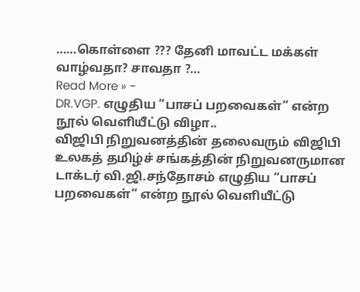……கொள்ளை ??? தேனி மாவட்ட மக்கள் வாழ்வதா? சாவதா ?…
Read More » -
DR.VGP. எழுதிய “பாசப் பறவைகள்” என்ற நூல் வெளியீட்டு விழா..
விஜிபி நிறுவனத்தின் தலைவரும் விஜிபி உலகத் தமிழ்ச் சங்கத்தின் நிறுவனருமான டாக்டர் வி.ஜி.சந்தோசம் எழுதிய “பாசப் பறவைகள்” என்ற நூல் வெளியீட்டு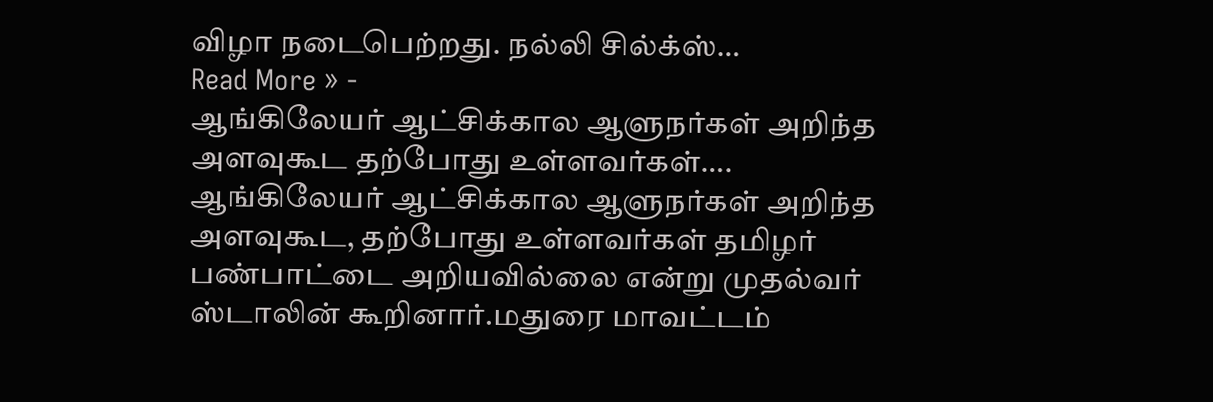விழா நடைபெற்றது. நல்லி சில்க்ஸ்…
Read More » -
ஆங்கிலேயர் ஆட்சிக்கால ஆளுநர்கள் அறிந்த அளவுகூட தற்போது உள்ளவர்கள்….
ஆங்கிலேயர் ஆட்சிக்கால ஆளுநர்கள் அறிந்த அளவுகூட, தற்போது உள்ளவர்கள் தமிழர் பண்பாட்டை அறியவில்லை என்று முதல்வர் ஸ்டாலின் கூறினார்.மதுரை மாவட்டம்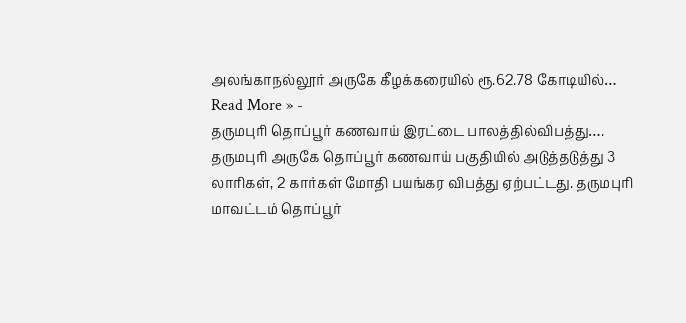அலங்காநல்லூர் அருகே கீழக்கரையில் ரூ.62.78 கோடியில்…
Read More » -
தருமபுரி தொப்பூர் கணவாய் இரட்டை பாலத்தில்விபத்து….
தருமபுரி அருகே தொப்பூர் கணவாய் பகுதியில் அடுத்தடுத்து 3 லாரிகள், 2 கார்கள் மோதி பயங்கர விபத்து ஏற்பட்டது. தருமபுரி மாவட்டம் தொப்பூர்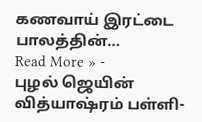கணவாய் இரட்டை பாலத்தின்…
Read More » -
புழல் ஜெயின் வித்யாஷ்ரம் பள்ளி-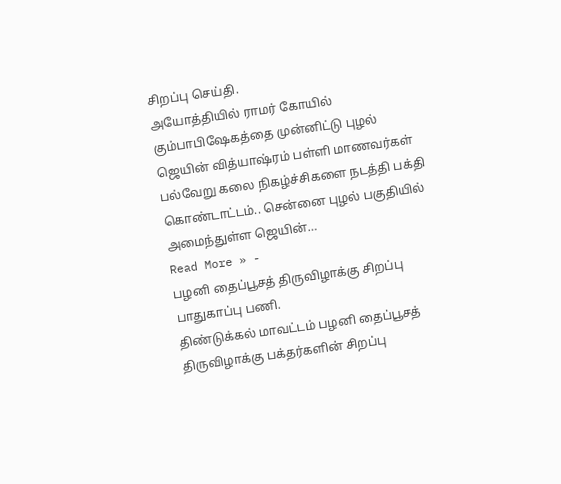சிறப்பு செய்தி.
அயோத்தியில் ராமர் கோயில் கும்பாபிஷேகத்தை முன்னிட்டு புழல் ஜெயின் வித்யாஷ்ரம் பள்ளி மாணவர்கள் பல்வேறு கலை நிகழ்ச்சிகளை நடத்தி பக்தி கொண்டாட்டம்.. சென்னை புழல் பகுதியில் அமைந்துள்ள ஜெயின்…
Read More » -
பழனி தைப்பூசத் திருவிழாக்கு சிறப்பு பாதுகாப்பு பணி.
திண்டுக்கல் மாவட்டம் பழனி தைப்பூசத் திருவிழாக்கு பக்தர்களின் சிறப்பு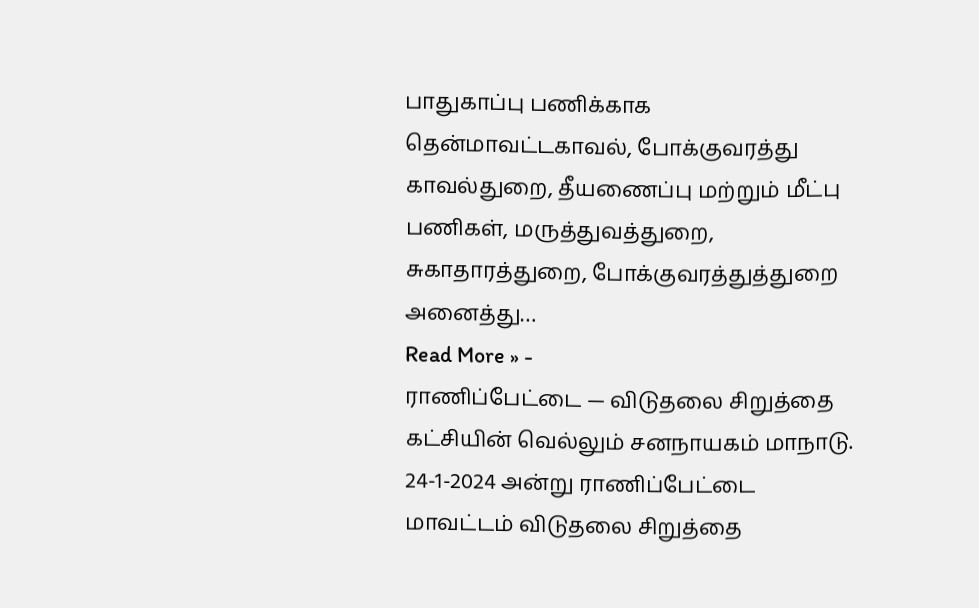பாதுகாப்பு பணிக்காக தென்மாவட்டகாவல், போக்குவரத்து காவல்துறை, தீயணைப்பு மற்றும் மீட்பு பணிகள், மருத்துவத்துறை, சுகாதாரத்துறை, போக்குவரத்துத்துறை அனைத்து…
Read More » -
ராணிப்பேட்டை — விடுதலை சிறுத்தை கட்சியின் வெல்லும் சனநாயகம் மாநாடு.
24-1-2024 அன்று ராணிப்பேட்டை மாவட்டம் விடுதலை சிறுத்தை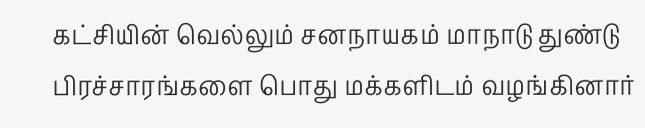கட்சியின் வெல்லும் சனநாயகம் மாநாடு துண்டு பிரச்சாரங்களை பொது மக்களிடம் வழங்கினார்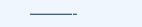———-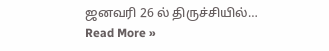ஜனவரி 26 ல் திருச்சியில்…
Read More »